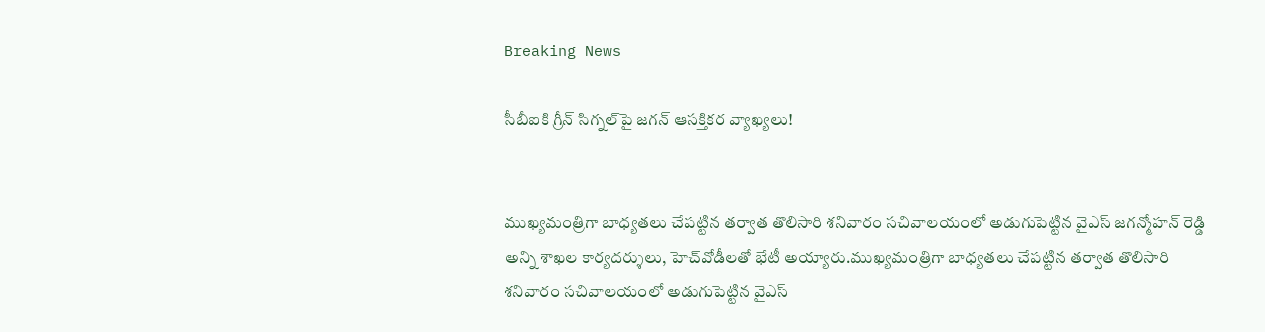Breaking News

సీబీఐకి గ్రీన్ సిగ్నల్‌పై జగన్ ఆసక్తికర వ్యాఖ్యలు!


ముఖ్యమంత్రిగా బాధ్యతలు చేపట్టిన తర్వాత తొలిసారి శనివారం సచివాలయంలో అడుగుపెట్టిన వైఎస్ జగన్మోహన్ రెడ్డి అన్ని శాఖల కార్యదర్శులు, హెచ్‌వోడీలతో భేటీ అయ్యారు.ముఖ్యమంత్రిగా బాధ్యతలు చేపట్టిన తర్వాత తొలిసారి శనివారం సచివాలయంలో అడుగుపెట్టిన వైఎస్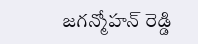జగన్మోహన్ రెడ్డి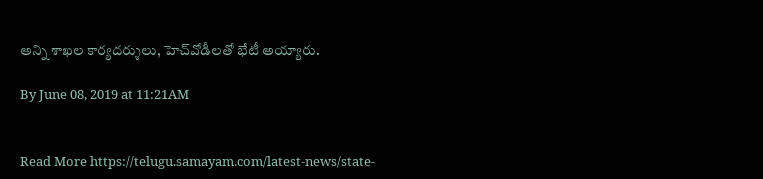అన్ని శాఖల కార్యదర్శులు, హెచ్‌వోడీలతో భేటీ అయ్యారు.

By June 08, 2019 at 11:21AM


Read More https://telugu.samayam.com/latest-news/state-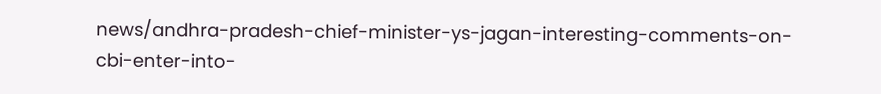news/andhra-pradesh-chief-minister-ys-jagan-interesting-comments-on-cbi-enter-into-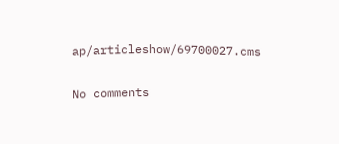ap/articleshow/69700027.cms

No comments